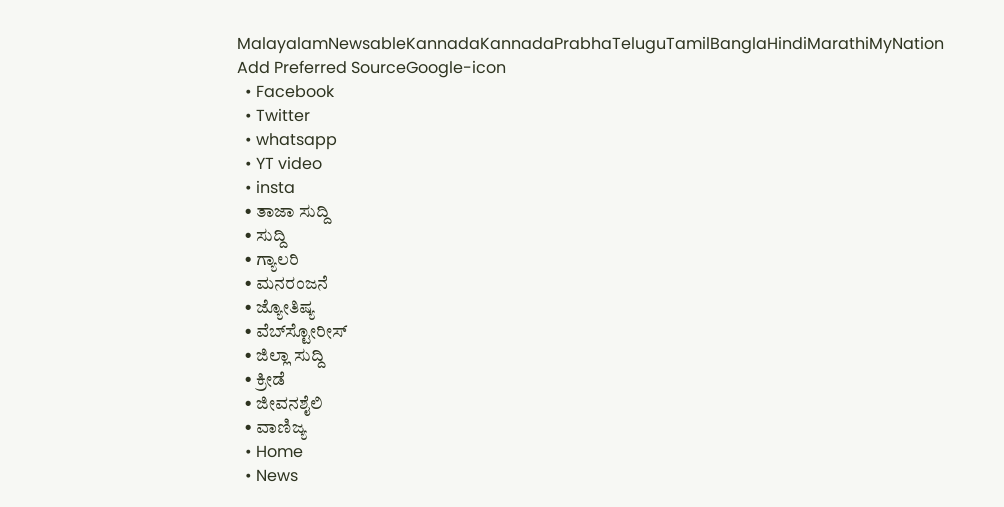MalayalamNewsableKannadaKannadaPrabhaTeluguTamilBanglaHindiMarathiMyNation
Add Preferred SourceGoogle-icon
  • Facebook
  • Twitter
  • whatsapp
  • YT video
  • insta
  • ತಾಜಾ ಸುದ್ದಿ
  • ಸುದ್ದಿ
  • ಗ್ಯಾಲರಿ
  • ಮನರಂಜನೆ
  • ಜ್ಯೋತಿಷ್ಯ
  • ವೆಬ್‌ಸ್ಟೋರೀಸ್
  • ಜಿಲ್ಲಾ ಸುದ್ದಿ
  • ಕ್ರೀಡೆ
  • ಜೀವನಶೈಲಿ
  • ವಾಣಿಜ್ಯ
  • Home
  • News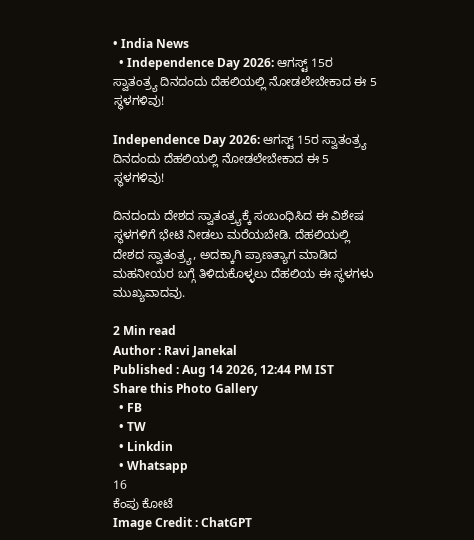• India News
  • Independence Day 2026: ಆಗಸ್ಟ್ 15ರ ಸ್ವಾತಂತ್ರ್ಯ ದಿನದಂದು ದೆಹಲಿಯಲ್ಲಿ ನೋಡಲೇಬೇಕಾದ ಈ 5 ಸ್ಥಳಗಳಿವು!

Independence Day 2026: ಆಗಸ್ಟ್ 15ರ ಸ್ವಾತಂತ್ರ್ಯ ದಿನದಂದು ದೆಹಲಿಯಲ್ಲಿ ನೋಡಲೇಬೇಕಾದ ಈ 5 ಸ್ಥಳಗಳಿವು!

ದಿನದಂದು ದೇಶದ ಸ್ವಾತಂತ್ರ್ಯಕ್ಕೆ ಸಂಬಂಧಿಸಿದ ಈ ವಿಶೇಷ ಸ್ಥಳಗಳಿಗೆ ಭೇಟಿ ನೀಡಲು ಮರೆಯಬೇಡಿ. ದೆಹಲಿಯಲ್ಲಿ ದೇಶದ ಸ್ವಾತಂತ್ರ್ಯ, ಅದಕ್ಕಾಗಿ ಪ್ರಾಣತ್ಯಾಗ ಮಾಡಿದ ಮಹನೀಯರ ಬಗ್ಗೆ ತಿಳಿದುಕೊಳ್ಳಲು ದೆಹಲಿಯ ಈ ಸ್ಥಳಗಳು ಮುಖ್ಯವಾದವು.

2 Min read
Author : Ravi Janekal
Published : Aug 14 2026, 12:44 PM IST
Share this Photo Gallery
  • FB
  • TW
  • Linkdin
  • Whatsapp
16
ಕೆಂಪು ಕೋಟೆ
Image Credit : ChatGPT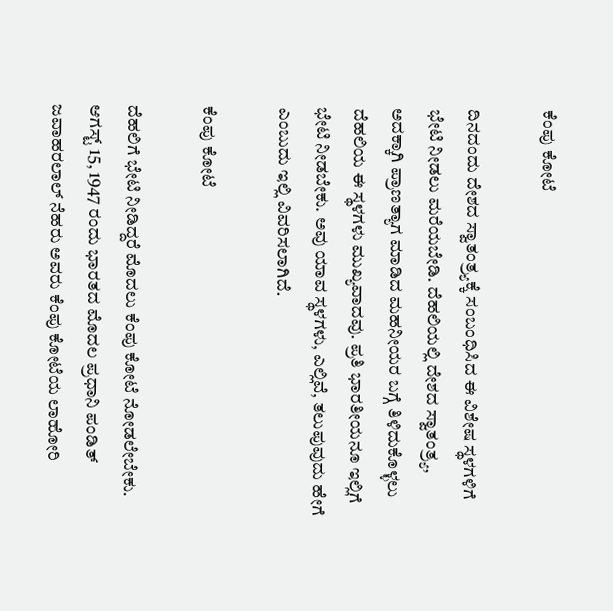ಕೆಂಪು ಕೋಟೆ

ದಿನದಂದು ದೇಶದ ಸ್ವಾತಂತ್ರ್ಯಕ್ಕೆ ಸಂಬಂಧಿಸಿದ ಈ ವಿಶೇಷ ಸ್ಥಳಗಳಿಗೆ ಭೇಟಿ ನೀಡಲು ಮರೆಯಬೇಡಿ. ದೆಹಲಿಯಲ್ಲಿ ದೇಶದ ಸ್ವಾತಂತ್ರ್ಯ, ಅದಕ್ಕಾಗಿ ಪ್ರಾಣತ್ಯಾಗ ಮಾಡಿದ ಮಹನೀಯರ ಬಗ್ಗೆ ತಿಳಿದುಕೊಳ್ಳಲು ದೆಹಲಿಯ ಈ ಸ್ಥಳಗಳು ಮುಖ್ಯವಾದವು. ಪ್ರತಿ ಭಾರತೀಯನೂ ಇಲ್ಲಿಗೆ ಭೇಟಿ ನೀಡಬೇಕು. ಅವು ಯಾವ ಸ್ಥಳಗಳು, ಎಲ್ಲಿವೆ, ತಲುಪುವುದು ಹೇಗೆ ಎಂಬುದು ಇಲ್ಲಿ ವಿವರಿಸಲಾಗಿದೆ.

ಕೆಂಪು ಕೋಟೆ

ದೆಹಲಿಗೆ ಭೇಟಿ ನೀಡಿದ್ದರೆ ಮೊದಲು ಕೆಂಪು ಕೋಟೆ ನೋಡಲೇಬೇಕು. ಆಗಸ್ಟ್ 15, 1947 ರಂದು ಭಾರತದ ಮೊದಲ ಪ್ರಧಾನಿ ಪಂಡಿತ್ ಜವಾಹರಲಾಲ್ ನೆಹರು ಅವರು ಕೆಂಪು ಕೋಟೆಯ ಲಾಹೋರಿ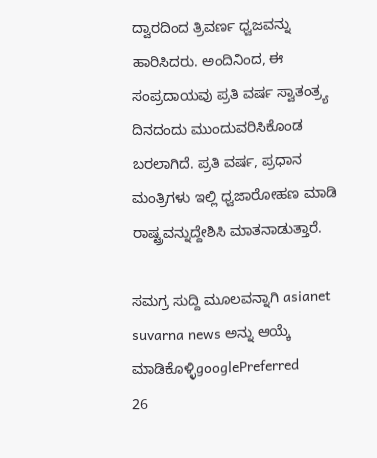ದ್ವಾರದಿಂದ ತ್ರಿವರ್ಣ ಧ್ವಜವನ್ನು ಹಾರಿಸಿದರು. ಅಂದಿನಿಂದ, ಈ ಸಂಪ್ರದಾಯವು ಪ್ರತಿ ವರ್ಷ ಸ್ವಾತಂತ್ರ್ಯ ದಿನದಂದು ಮುಂದುವರಿಸಿಕೊಂಡ ಬರಲಾಗಿದೆ. ಪ್ರತಿ ವರ್ಷ, ಪ್ರಧಾನ ಮಂತ್ರಿಗಳು ಇಲ್ಲಿ ಧ್ವಜಾರೋಹಣ ಮಾಡಿ ರಾಷ್ಟ್ರವನ್ನುದ್ದೇಶಿಸಿ ಮಾತನಾಡುತ್ತಾರೆ.

ಸಮಗ್ರ ಸುದ್ದಿ ಮೂಲವನ್ನಾಗಿ asianet suvarna news ಅನ್ನು ಆಯ್ಕೆ ಮಾಡಿಕೊಳ್ಳಿgooglePreferred
26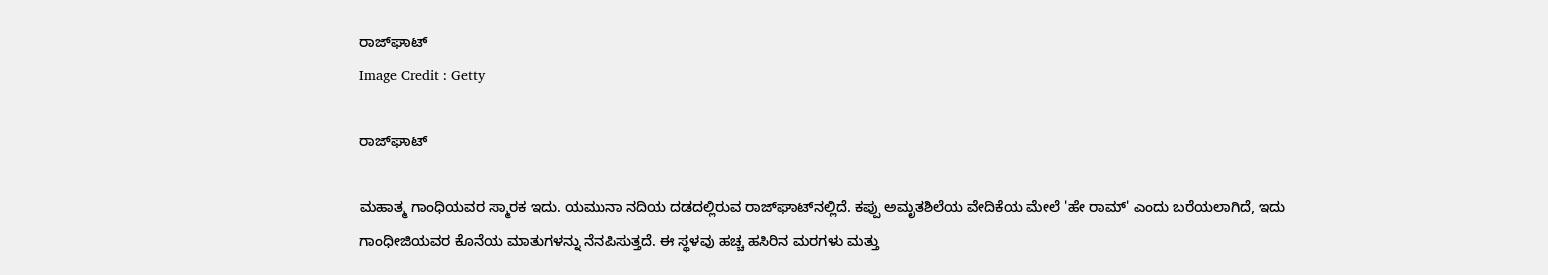ರಾಜ್‌ಘಾಟ್
Image Credit : Getty

ರಾಜ್‌ಘಾಟ್

ಮಹಾತ್ಮ ಗಾಂಧಿಯವರ ಸ್ಮಾರಕ ಇದು. ಯಮುನಾ ನದಿಯ ದಡದಲ್ಲಿರುವ ರಾಜ್‌ಘಾಟ್‌ನಲ್ಲಿದೆ. ಕಪ್ಪು ಅಮೃತಶಿಲೆಯ ವೇದಿಕೆಯ ಮೇಲೆ 'ಹೇ ರಾಮ್' ಎಂದು ಬರೆಯಲಾಗಿದೆ, ಇದು ಗಾಂಧೀಜಿಯವರ ಕೊನೆಯ ಮಾತುಗಳನ್ನು ನೆನಪಿಸುತ್ತದೆ. ಈ ಸ್ಥಳವು ಹಚ್ಚ ಹಸಿರಿನ ಮರಗಳು ಮತ್ತು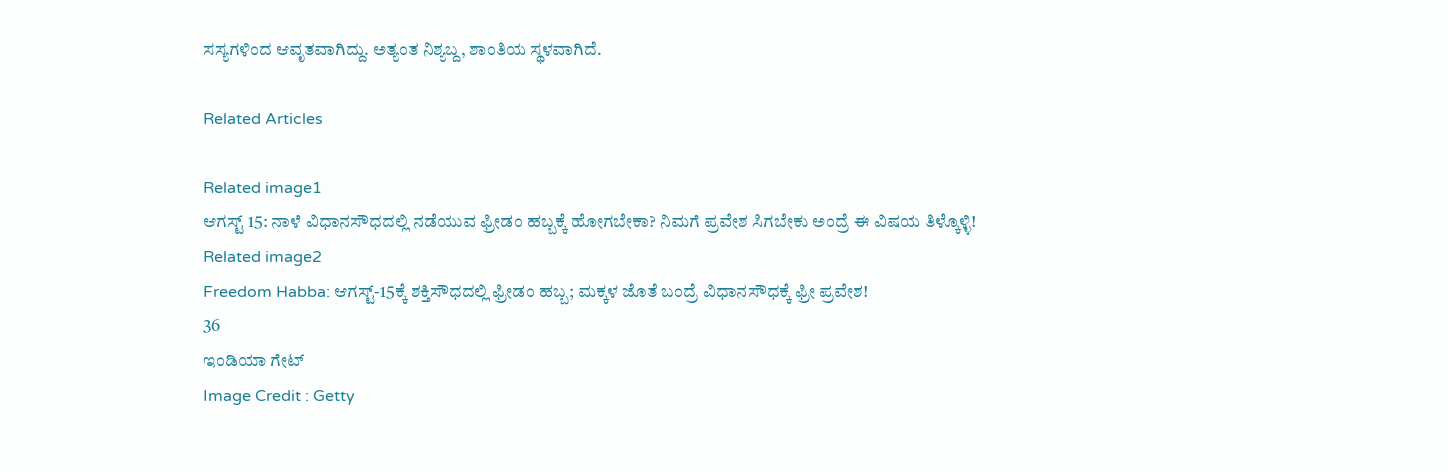ಸಸ್ಯಗಳಿಂದ ಆವೃತವಾಗಿದ್ದು. ಅತ್ಯಂತ ನಿಶ್ಯಬ್ದ, ಶಾಂತಿಯ ಸ್ಥಳವಾಗಿದೆ.

Related Articles

Related image1
ಆಗಸ್ಟ್ 15: ನಾಳೆ ವಿಧಾನಸೌಧದಲ್ಲಿ ನಡೆಯುವ ಫ್ರೀಡಂ ಹಬ್ಬಕ್ಕೆ ಹೋಗಬೇಕಾ? ನಿಮಗೆ ಪ್ರವೇಶ ಸಿಗಬೇಕು ಅಂದ್ರೆ ಈ ವಿಷಯ ತಿಳ್ಕೊಳ್ಳಿ!
Related image2
Freedom Habba: ಆಗಸ್ಟ್-15ಕ್ಕೆ ಶಕ್ತಿಸೌಧದಲ್ಲಿ ಫ್ರೀಡಂ ಹಬ್ಬ; ಮಕ್ಕಳ ಜೊತೆ ಬಂದ್ರೆ ವಿಧಾನಸೌಧಕ್ಕೆ ಫ್ರೀ ಪ್ರವೇಶ!
36
ಇಂಡಿಯಾ ಗೇಟ್
Image Credit : Getty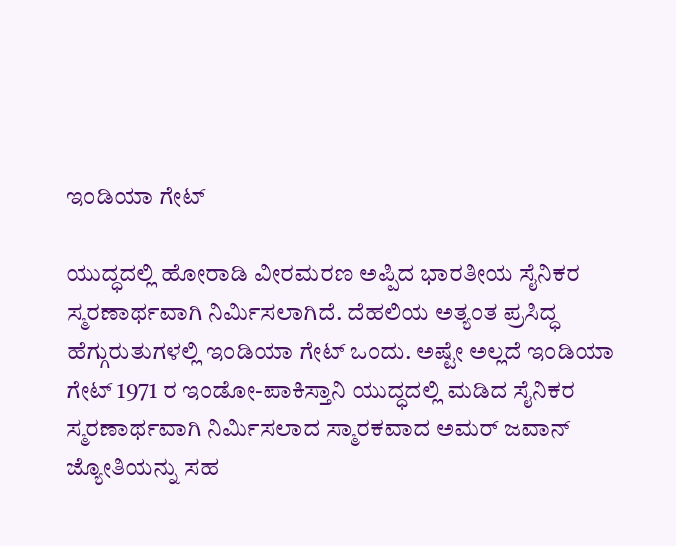ಇಂಡಿಯಾ ಗೇಟ್

ಯುದ್ಧದಲ್ಲಿ ಹೋರಾಡಿ ವೀರಮರಣ ಅಪ್ಪಿದ ಭಾರತೀಯ ಸೈನಿಕರ ಸ್ಮರಣಾರ್ಥವಾಗಿ ನಿರ್ಮಿಸಲಾಗಿದೆ. ದೆಹಲಿಯ ಅತ್ಯಂತ ಪ್ರಸಿದ್ಧ ಹೆಗ್ಗುರುತುಗಳಲ್ಲಿ ಇಂಡಿಯಾ ಗೇಟ್ ಒಂದು. ಅಷ್ಟೇ ಅಲ್ಲದೆ ಇಂಡಿಯಾ ಗೇಟ್ 1971 ರ ಇಂಡೋ-ಪಾಕಿಸ್ತಾನಿ ಯುದ್ಧದಲ್ಲಿ ಮಡಿದ ಸೈನಿಕರ ಸ್ಮರಣಾರ್ಥವಾಗಿ ನಿರ್ಮಿಸಲಾದ ಸ್ಮಾರಕವಾದ ಅಮರ್ ಜವಾನ್ ಜ್ಯೋತಿಯನ್ನು ಸಹ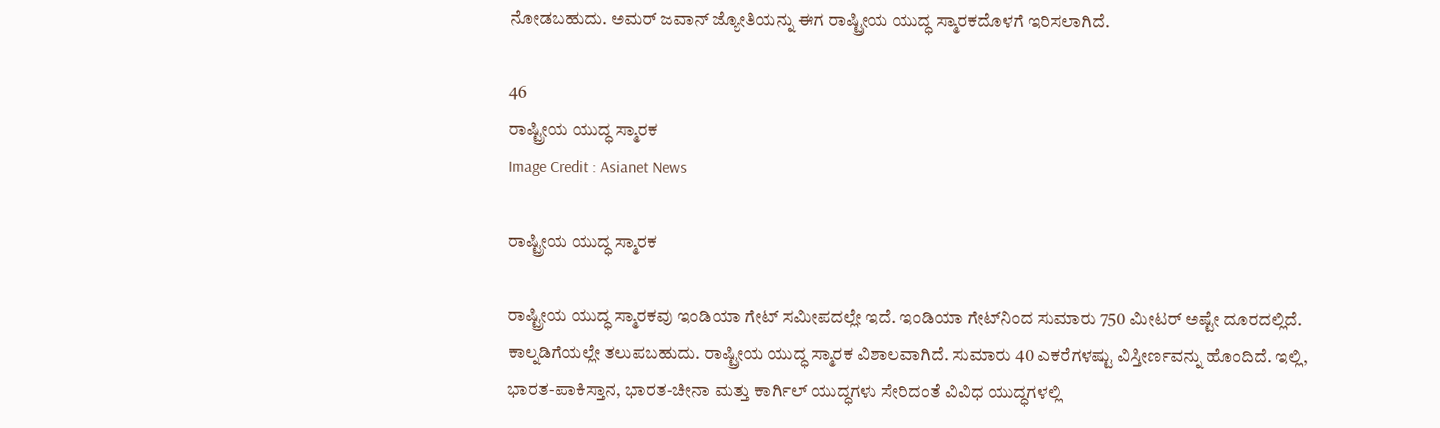ನೋಡಬಹುದು. ಅಮರ್ ಜವಾನ್ ಜ್ಯೋತಿಯನ್ನು ಈಗ ರಾಷ್ಟ್ರೀಯ ಯುದ್ಧ ಸ್ಮಾರಕದೊಳಗೆ ಇರಿಸಲಾಗಿದೆ.

46
ರಾಷ್ಟ್ರೀಯ ಯುದ್ಧ ಸ್ಮಾರಕ
Image Credit : Asianet News

ರಾಷ್ಟ್ರೀಯ ಯುದ್ಧ ಸ್ಮಾರಕ

ರಾಷ್ಟ್ರೀಯ ಯುದ್ಧ ಸ್ಮಾರಕವು ಇಂಡಿಯಾ ಗೇಟ್ ಸಮೀಪದಲ್ಲೇ ಇದೆ. ಇಂಡಿಯಾ ಗೇಟ್‌ನಿಂದ ಸುಮಾರು 750 ಮೀಟರ್ ಅಷ್ಟೇ ದೂರದಲ್ಲಿದೆ. ಕಾಲ್ನಡಿಗೆಯಲ್ಲೇ ತಲುಪಬಹುದು. ರಾಷ್ಟ್ರೀಯ ಯುದ್ಧ ಸ್ಮಾರಕ ವಿಶಾಲವಾಗಿದೆ. ಸುಮಾರು 40 ಎಕರೆಗಳಷ್ಟು ವಿಸ್ತೀರ್ಣವನ್ನು ಹೊಂದಿದೆ. ಇಲ್ಲಿ, ಭಾರತ-ಪಾಕಿಸ್ತಾನ, ಭಾರತ-ಚೀನಾ ಮತ್ತು ಕಾರ್ಗಿಲ್ ಯುದ್ಧಗಳು ಸೇರಿದಂತೆ ವಿವಿಧ ಯುದ್ಧಗಳಲ್ಲಿ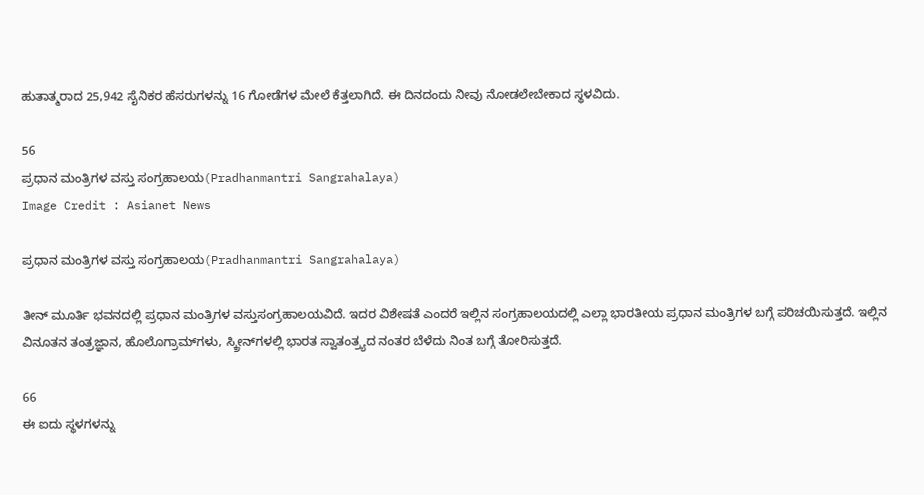ಹುತಾತ್ಮರಾದ 25,942 ಸೈನಿಕರ ಹೆಸರುಗಳನ್ನು 16 ಗೋಡೆಗಳ ಮೇಲೆ ಕೆತ್ತಲಾಗಿದೆ. ಈ ದಿನದಂದು ನೀವು ನೋಡಲೇಬೇಕಾದ ಸ್ಥಳವಿದು.

56
ಪ್ರಧಾನ ಮಂತ್ರಿಗಳ ವಸ್ತು ಸಂಗ್ರಹಾಲಯ(Pradhanmantri Sangrahalaya)
Image Credit : Asianet News

ಪ್ರಧಾನ ಮಂತ್ರಿಗಳ ವಸ್ತು ಸಂಗ್ರಹಾಲಯ(Pradhanmantri Sangrahalaya)

ತೀನ್ ಮೂರ್ತಿ ಭವನದಲ್ಲಿ ಪ್ರಧಾನ ಮಂತ್ರಿಗಳ ವಸ್ತುಸಂಗ್ರಹಾಲಯವಿದೆ. ಇದರ ವಿಶೇಷತೆ ಎಂದರೆ ಇಲ್ಲಿನ ಸಂಗ್ರಹಾಲಯದಲ್ಲಿ ಎಲ್ಲಾ ಭಾರತೀಯ ಪ್ರಧಾನ ಮಂತ್ರಿಗಳ ಬಗ್ಗೆ ಪರಿಚಯಿಸುತ್ತದೆ. ಇಲ್ಲಿನ ವಿನೂತನ ತಂತ್ರಜ್ಞಾನ, ಹೊಲೊಗ್ರಾಮ್‌ಗಳು, ಸ್ಕ್ರೀನ್‌ಗಳಲ್ಲಿ ಭಾರತ ಸ್ವಾತಂತ್ರ್ಯದ ನಂತರ ಬೆಳೆದು ನಿಂತ ಬಗ್ಗೆ ತೋರಿಸುತ್ತದೆ.

66
ಈ ಐದು ಸ್ಥಳಗಳನ್ನು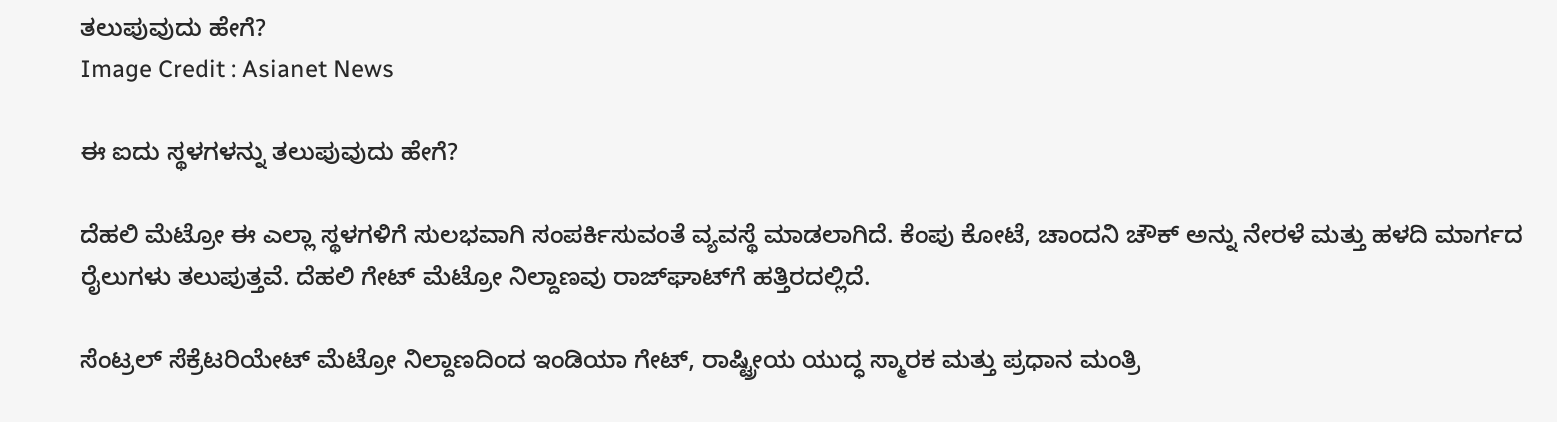ತಲುಪುವುದು ಹೇಗೆ?
Image Credit : Asianet News

ಈ ಐದು ಸ್ಥಳಗಳನ್ನು ತಲುಪುವುದು ಹೇಗೆ?

ದೆಹಲಿ ಮೆಟ್ರೋ ಈ ಎಲ್ಲಾ ಸ್ಥಳಗಳಿಗೆ ಸುಲಭವಾಗಿ ಸಂಪರ್ಕಿಸುವಂತೆ ವ್ಯವಸ್ಥೆ ಮಾಡಲಾಗಿದೆ. ಕೆಂಪು ಕೋಟೆ, ಚಾಂದನಿ ಚೌಕ್ ಅನ್ನು ನೇರಳೆ ಮತ್ತು ಹಳದಿ ಮಾರ್ಗದ ರೈಲುಗಳು ತಲುಪುತ್ತವೆ. ದೆಹಲಿ ಗೇಟ್ ಮೆಟ್ರೋ ನಿಲ್ದಾಣವು ರಾಜ್‌ಘಾಟ್‌ಗೆ ಹತ್ತಿರದಲ್ಲಿದೆ.

ಸೆಂಟ್ರಲ್ ಸೆಕ್ರೆಟರಿಯೇಟ್ ಮೆಟ್ರೋ ನಿಲ್ದಾಣದಿಂದ ಇಂಡಿಯಾ ಗೇಟ್, ರಾಷ್ಟ್ರೀಯ ಯುದ್ಧ ಸ್ಮಾರಕ ಮತ್ತು ಪ್ರಧಾನ ಮಂತ್ರಿ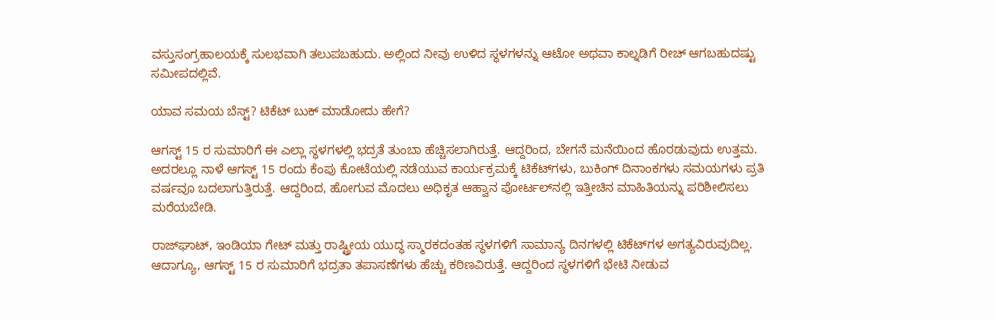ವಸ್ತುಸಂಗ್ರಹಾಲಯಕ್ಕೆ ಸುಲಭವಾಗಿ ತಲುಪಬಹುದು. ಅಲ್ಲಿಂದ ನೀವು ಉಳಿದ ಸ್ಥಳಗಳನ್ನು ಆಟೋ ಅಥವಾ ಕಾಲ್ನಡಿಗೆ ರೀಚ್ ಆಗಬಹುದಷ್ಟು ಸಮೀಪದಲ್ಲಿವೆ.

ಯಾವ ಸಮಯ ಬೆಸ್ಟ್? ಟಿಕೆಟ್ ಬುಕ್ ಮಾಡೋದು ಹೇಗೆ?

ಆಗಸ್ಟ್ 15 ರ ಸುಮಾರಿಗೆ ಈ ಎಲ್ಲಾ ಸ್ಥಳಗಳಲ್ಲಿ ಭದ್ರತೆ ತುಂಬಾ ಹೆಚ್ಚಿಸಲಾಗಿರುತ್ತೆ. ಆದ್ದರಿಂದ, ಬೇಗನೆ ಮನೆಯಿಂದ ಹೊರಡುವುದು ಉತ್ತಮ. ಅದರಲ್ಲೂ ನಾಳೆ ಆಗಸ್ಟ್ 15 ರಂದು ಕೆಂಪು ಕೋಟೆಯಲ್ಲಿ ನಡೆಯುವ ಕಾರ್ಯಕ್ರಮಕ್ಕೆ ಟಿಕೆಟ್‌ಗಳು, ಬುಕಿಂಗ್ ದಿನಾಂಕಗಳು ಸಮಯಗಳು ಪ್ರತಿ ವರ್ಷವೂ ಬದಲಾಗುತ್ತಿರುತ್ತೆ. ಆದ್ದರಿಂದ, ಹೋಗುವ ಮೊದಲು ಅಧಿಕೃತ ಆಹ್ವಾನ ಪೋರ್ಟಲ್‌ನಲ್ಲಿ ಇತ್ತೀಚಿನ ಮಾಹಿತಿಯನ್ನು ಪರಿಶೀಲಿಸಲು ಮರೆಯಬೇಡಿ.

ರಾಜ್‌ಘಾಟ್, ಇಂಡಿಯಾ ಗೇಟ್ ಮತ್ತು ರಾಷ್ಟ್ರೀಯ ಯುದ್ಧ ಸ್ಮಾರಕದಂತಹ ಸ್ಥಳಗಳಿಗೆ ಸಾಮಾನ್ಯ ದಿನಗಳಲ್ಲಿ ಟಿಕೆಟ್‌ಗಳ ಅಗತ್ಯವಿರುವುದಿಲ್ಲ. ಆದಾಗ್ಯೂ, ಆಗಸ್ಟ್ 15 ರ ಸುಮಾರಿಗೆ ಭದ್ರತಾ ತಪಾಸಣೆಗಳು ಹೆಚ್ಚು ಕಠಿಣವಿರುತ್ತೆ. ಆದ್ದರಿಂದ ಸ್ಥಳಗಳಿಗೆ ಭೇಟಿ ನೀಡುವ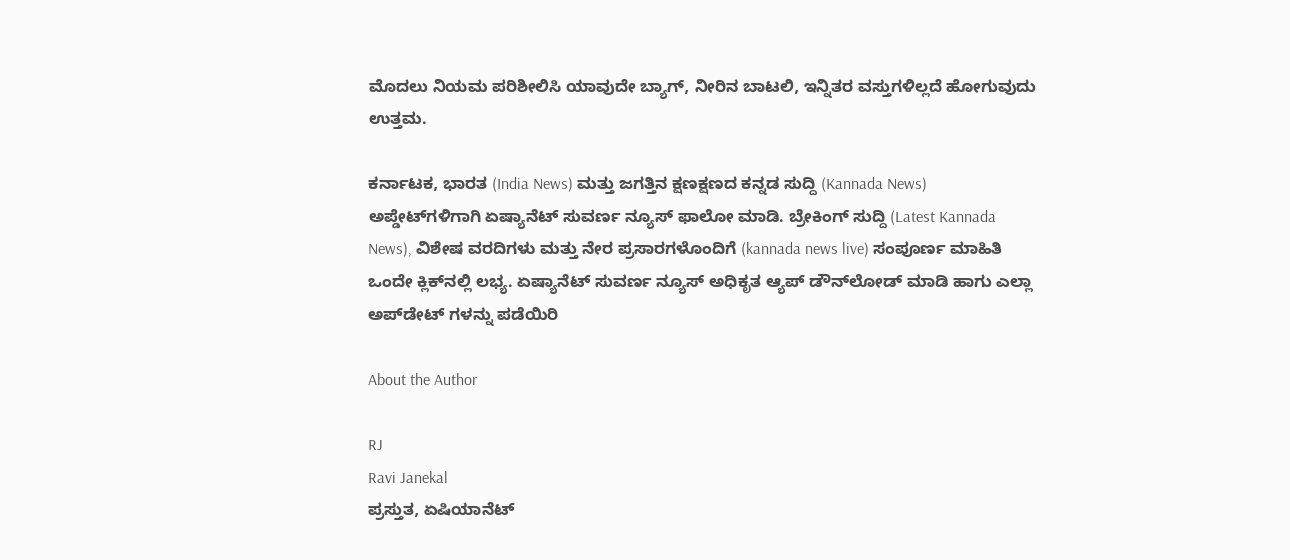ಮೊದಲು ನಿಯಮ ಪರಿಶೀಲಿಸಿ ಯಾವುದೇ ಬ್ಯಾಗ್‌, ನೀರಿನ ಬಾಟಲಿ, ಇನ್ನಿತರ ವಸ್ತುಗಳಿಲ್ಲದೆ ಹೋಗುವುದು ಉತ್ತಮ.

ಕರ್ನಾಟಕ, ಭಾರತ (India News) ಮತ್ತು ಜಗತ್ತಿನ ಕ್ಷಣಕ್ಷಣದ ಕನ್ನಡ ಸುದ್ದಿ (Kannada News) ಅಪ್ಡೇಟ್‌ಗಳಿಗಾಗಿ ಏಷ್ಯಾನೆಟ್ ಸುವರ್ಣ ನ್ಯೂಸ್‌ ಫಾಲೋ ಮಾಡಿ. ಬ್ರೇಕಿಂಗ್ ಸುದ್ದಿ (Latest Kannada News), ವಿಶೇಷ ವರದಿಗಳು ಮತ್ತು ನೇರ ಪ್ರಸಾರಗಳೊಂದಿಗೆ (kannada news live) ಸಂಪೂರ್ಣ ಮಾಹಿತಿ ಒಂದೇ ಕ್ಲಿಕ್‌ನಲ್ಲಿ ಲಭ್ಯ. ಏಷ್ಯಾನೆಟ್ ಸುವರ್ಣ ನ್ಯೂಸ್ ಅಧಿಕೃತ ಆ್ಯಪ್ ಡೌನ್‌ಲೋಡ್ ಮಾಡಿ ಹಾಗು ಎಲ್ಲಾ ಅಪ್‌ಡೇಟ್ ಗಳನ್ನು ಪಡೆಯಿರಿ

About the Author

RJ
Ravi Janekal
ಪ್ರಸ್ತುತ, ಏಷಿಯಾನೆಟ್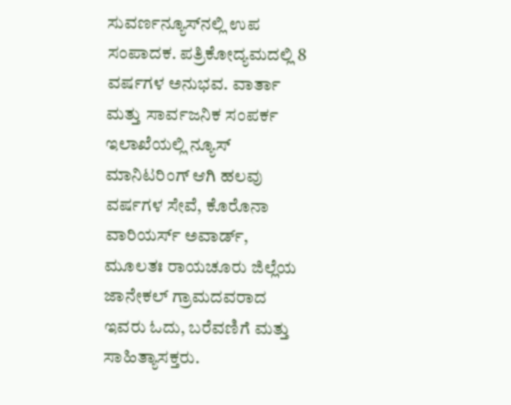ಸುವರ್ಣನ್ಯೂಸ್‌ನಲ್ಲಿ ಉಪ ಸಂಪಾದಕ. ಪತ್ರಿಕೋದ್ಯಮದಲ್ಲಿ 8 ವರ್ಷಗಳ ಅನುಭವ. ವಾರ್ತಾ ಮತ್ತು ಸಾರ್ವಜನಿಕ ಸಂಪರ್ಕ ಇಲಾಖೆಯಲ್ಲಿ ನ್ಯೂಸ್ ಮಾನಿಟರಿಂಗ್ ಆಗಿ ಹಲವು ವರ್ಷಗಳ ಸೇವೆ, ಕೊರೊನಾ ವಾರಿಯರ್ಸ್ ಅವಾರ್ಡ್, ಮೂಲತಃ ರಾಯಚೂರು ಜಿಲ್ಲೆಯ ಜಾನೇಕಲ್ ಗ್ರಾಮದವರಾದ ಇವರು ಓದು, ಬರೆವಣಿಗೆ ಮತ್ತು ಸಾಹಿತ್ಯಾಸಕ್ತರು.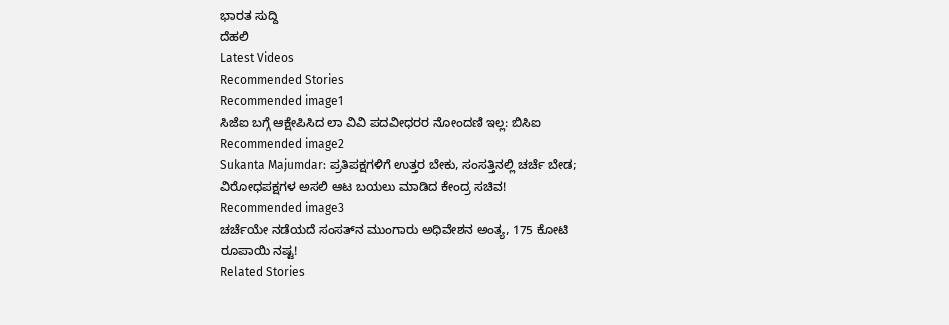ಭಾರತ ಸುದ್ದಿ
ದೆಹಲಿ
Latest Videos
Recommended Stories
Recommended image1
ಸಿಜೆಐ ಬಗ್ಗೆ ಆಕ್ಷೇಪಿಸಿದ ಲಾ ವಿವಿ ಪದವೀಧರರ ನೋಂದಣಿ ಇಲ್ಲ: ಬಿಸಿಐ
Recommended image2
Sukanta Majumdar: ಪ್ರತಿಪಕ್ಷಗಳಿಗೆ ಉತ್ತರ ಬೇಕು, ಸಂಸತ್ತಿನಲ್ಲಿ ಚರ್ಚೆ ಬೇಡ; ವಿರೋಧಪಕ್ಷಗಳ ಅಸಲಿ ಆಟ ಬಯಲು ಮಾಡಿದ ಕೇಂದ್ರ ಸಚಿವ!
Recommended image3
ಚರ್ಚೆಯೇ ನಡೆಯದೆ ಸಂಸತ್‌ನ ಮುಂಗಾರು ಅಧಿವೇಶನ ಅಂತ್ಯ, 175 ಕೋಟಿ ರೂಪಾಯಿ ನಷ್ಟ!
Related Stories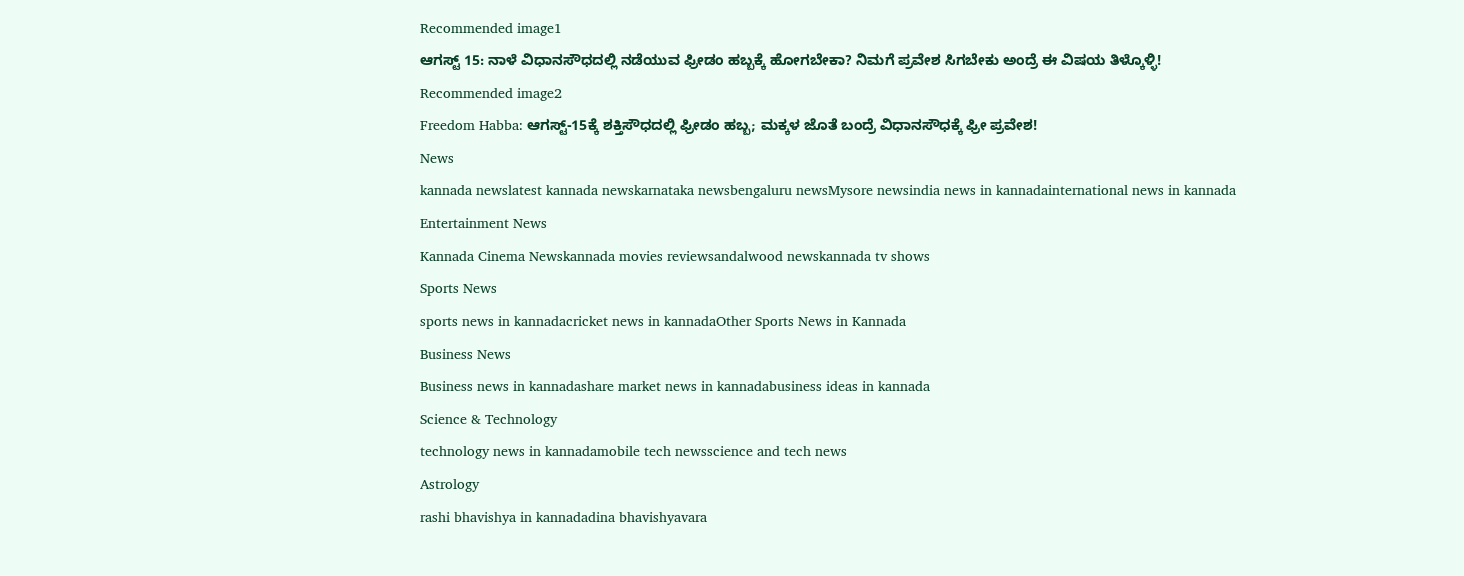Recommended image1
ಆಗಸ್ಟ್ 15: ನಾಳೆ ವಿಧಾನಸೌಧದಲ್ಲಿ ನಡೆಯುವ ಫ್ರೀಡಂ ಹಬ್ಬಕ್ಕೆ ಹೋಗಬೇಕಾ? ನಿಮಗೆ ಪ್ರವೇಶ ಸಿಗಬೇಕು ಅಂದ್ರೆ ಈ ವಿಷಯ ತಿಳ್ಕೊಳ್ಳಿ!
Recommended image2
Freedom Habba: ಆಗಸ್ಟ್-15ಕ್ಕೆ ಶಕ್ತಿಸೌಧದಲ್ಲಿ ಫ್ರೀಡಂ ಹಬ್ಬ; ಮಕ್ಕಳ ಜೊತೆ ಬಂದ್ರೆ ವಿಧಾನಸೌಧಕ್ಕೆ ಫ್ರೀ ಪ್ರವೇಶ!
News
kannada newslatest kannada newskarnataka newsbengaluru newsMysore newsindia news in kannadainternational news in kannada
Entertainment News
Kannada Cinema Newskannada movies reviewsandalwood newskannada tv shows
Sports News
sports news in kannadacricket news in kannadaOther Sports News in Kannada
Business News
Business news in kannadashare market news in kannadabusiness ideas in kannada
Science & Technology
technology news in kannadamobile tech newsscience and tech news
Astrology
rashi bhavishya in kannadadina bhavishyavara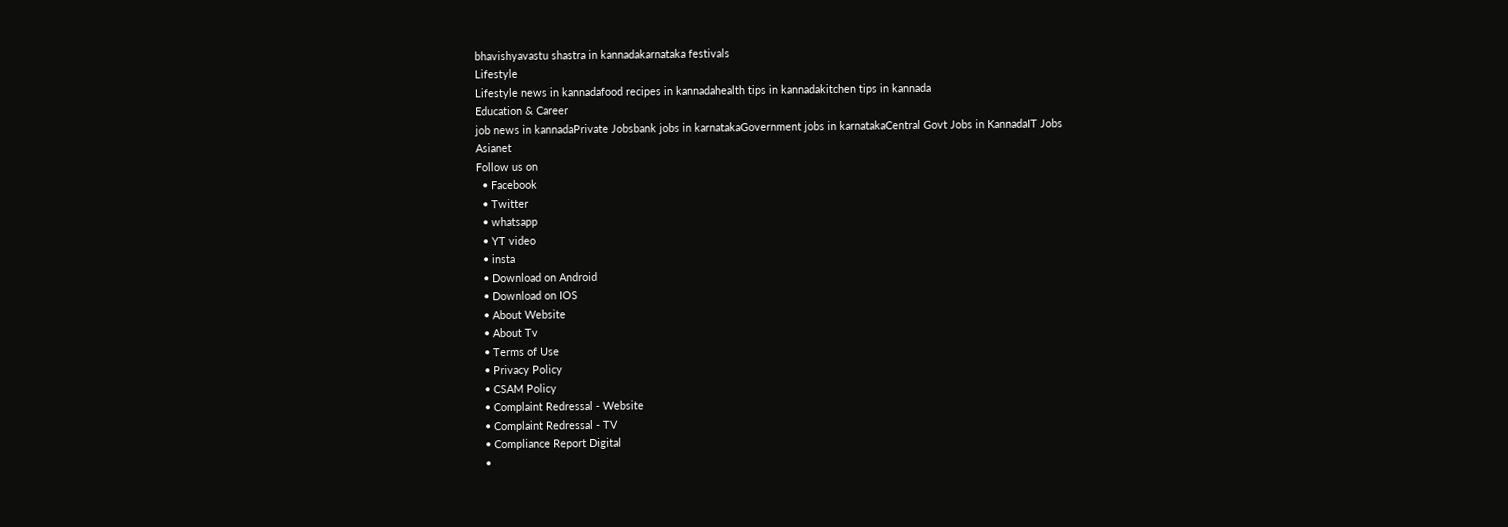bhavishyavastu shastra in kannadakarnataka festivals
Lifestyle
Lifestyle news in kannadafood recipes in kannadahealth tips in kannadakitchen tips in kannada
Education & Career
job news in kannadaPrivate Jobsbank jobs in karnatakaGovernment jobs in karnatakaCentral Govt Jobs in KannadaIT Jobs
Asianet
Follow us on
  • Facebook
  • Twitter
  • whatsapp
  • YT video
  • insta
  • Download on Android
  • Download on IOS
  • About Website
  • About Tv
  • Terms of Use
  • Privacy Policy
  • CSAM Policy
  • Complaint Redressal - Website
  • Complaint Redressal - TV
  • Compliance Report Digital
  •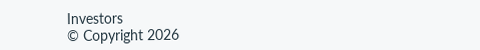Investors
© Copyright 2026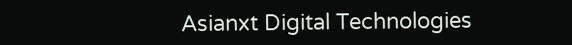Asianxt Digital Technologies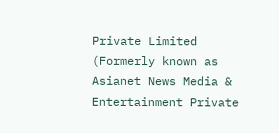Private Limited (Formerly known as Asianet News Media & Entertainment Private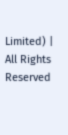Limited) | All Rights Reserved